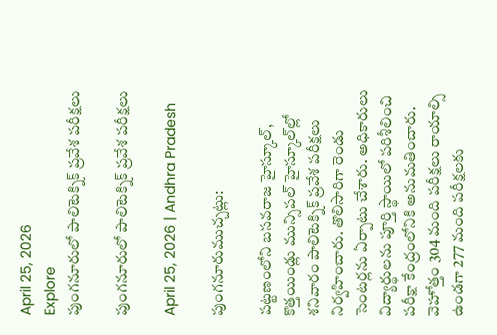April 25, 2026
Explore
పుంగనూరులో పాలిటెక్నిక్‌ ప్రవేశ పరీక్షలు

పుంగనూరులో పాలిటెక్నిక్‌ ప్రవేశ పరీక్షలు

April 25, 2026 | Andhra Pradesh

పుంగనూరుముచ్చట్లు:

పట్టణంలోని బసవరాజ హైస్కూల్‌, కొత్తయిండ్లు మున్సిపల్‌ హైస్కూల్‌ల్లో శనివారం పాలిటెక్నిక్‌ ప్రవేశ పరీక్షలు నిర్వహించారు. తొలిసారిగా రెండు సెంటర్లను ఏర్పాటు చేశారు. అధికారులు విద్యార్థులను పూర్తి స్థాయిలో పరిశీలించి పరీక్షా కేంద్రంలోనికి అనుమతించారు. వెహోత్తం 304 మంది పరీక్షలు రాయాల్సి ఉండగా 277 మంది పరీక్షలకు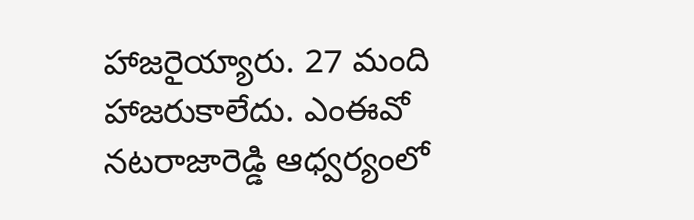హాజరైయ్యారు. 27 మంది హాజరుకాలేదు. ఎంఈవో నటరాజారెడ్డి ఆధ్వర్యంలో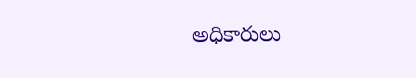అధికారులు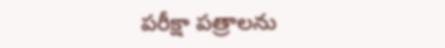పరీక్షా పత్రాలను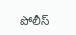పోలీస్‌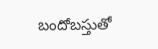బందోబస్తుతో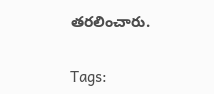తరలించారు.

Tags: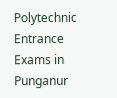Polytechnic Entrance Exams in Punganur